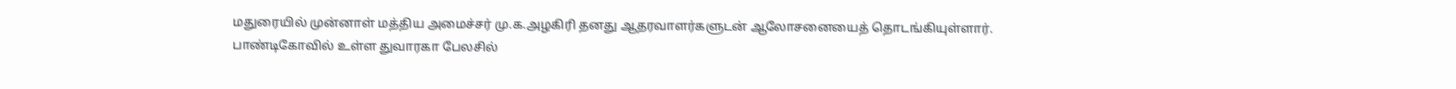மதுரையில் முன்னாள் மத்திய அமைச்சர் மு.க.அழகிரி தனது ஆதரவாளர்களுடன் ஆலோசனையைத் தொடங்கியுள்ளார்.
பாண்டிகோவில் உள்ள துவாரகா பேலசில்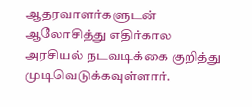ஆதரவாளர்களுடன் ஆலோசித்து எதிர்கால அரசியல் நடவடிக்கை குறித்து முடிவெடுக்கவுள்ளார்.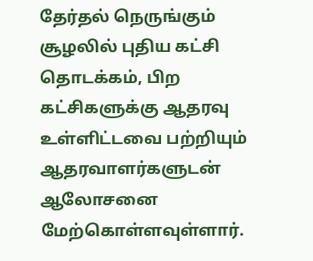தேர்தல் நெருங்கும் சூழலில் புதிய கட்சி தொடக்கம், பிற கட்சிகளுக்கு ஆதரவு உள்ளிட்டவை பற்றியும் ஆதரவாளர்களுடன் ஆலோசனை மேற்கொள்ளவுள்ளார்.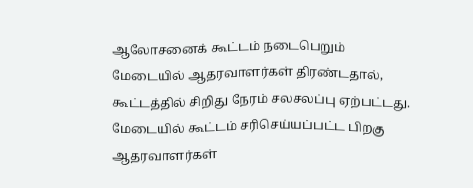ஆலோசனைக் கூட்டம் நடைபெறும் மேடையில் ஆதரவாளர்கள் திரண்டதால், கூட்டத்தில் சிறிது நேரம் சலசலப்பு ஏற்பட்டது.
மேடையில் கூட்டம் சரிசெய்யப்பட்ட பிறகு ஆதரவாளர்கள்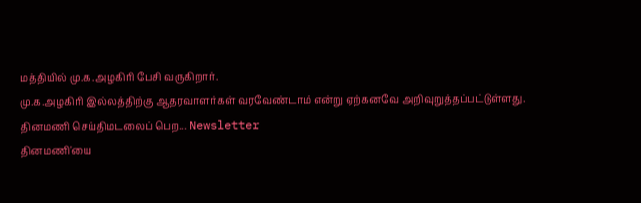மத்தியில் மு.க.அழகிரி பேசி வருகிறார்.
மு.க.அழகிரி இல்லத்திற்கு ஆதரவாளர்கள் வரவேண்டாம் என்று ஏற்கனவே அறிவுறுத்தப்பட்டுள்ளது.
தினமணி செய்திமடலைப் பெற... Newsletter
தினமணி'யை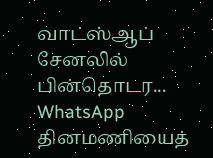வாட்ஸ்ஆப் சேனலில் பின்தொடர... WhatsApp
தினமணியைத்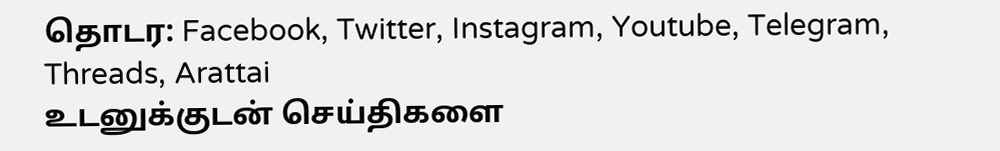தொடர: Facebook, Twitter, Instagram, Youtube, Telegram, Threads, Arattai
உடனுக்குடன் செய்திகளை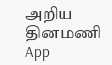அறிய தினமணி App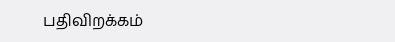பதிவிறக்கம்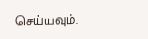செய்யவும்.